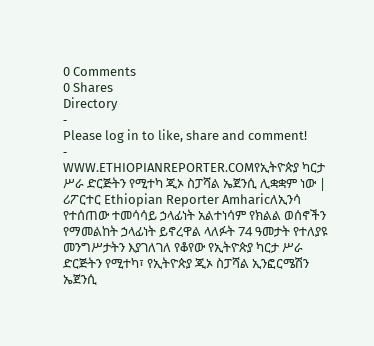0 Comments
0 Shares
Directory
-
Please log in to like, share and comment!
-
WWW.ETHIOPIANREPORTER.COMየኢትዮጵያ ካርታ ሥራ ድርጅትን የሚተካ ጂኦ ስፓሻል ኤጀንሲ ሊቋቋም ነው | ሪፖርተር Ethiopian Reporter Amharicለኢንሳ የተሰጠው ተመሳሳይ ኃላፊነት አልተነሳም የክልል ወሰኖችን የማመልከት ኃላፊነት ይኖረዋል ላለፉት 74 ዓመታት የተለያዩ መንግሥታትን እያገለገለ የቆየው የኢትዮጵያ ካርታ ሥራ ድርጅትን የሚተካ፣ የኢትዮጵያ ጂኦ ስፓሻል ኢንፎርሜሽን ኤጀንሲ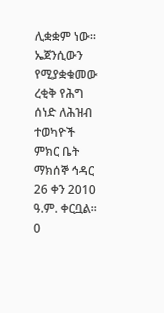ሊቋቋም ነው፡፡ ኤጀንሲውን የሚያቋቁመው ረቂቅ የሕግ ሰነድ ለሕዝብ ተወካዮች ምክር ቤት ማክሰኞ ኅዳር 26 ቀን 2010 ዓ.ም. ቀርቧል፡፡0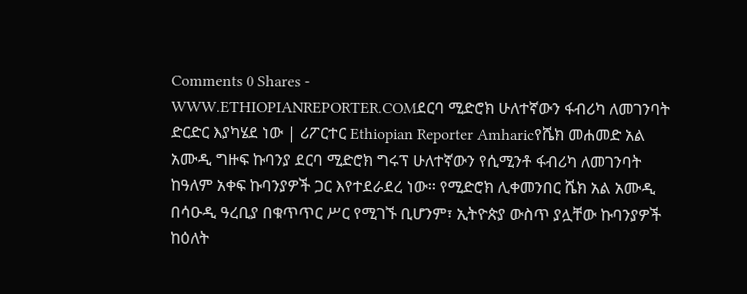Comments 0 Shares -
WWW.ETHIOPIANREPORTER.COMደርባ ሚድሮክ ሁለተኛውን ፋብሪካ ለመገንባት ድርድር እያካሄደ ነው | ሪፖርተር Ethiopian Reporter Amharicየሼክ መሐመድ አል አሙዲ ግዙፍ ኩባንያ ደርባ ሚድሮክ ግሩፕ ሁለተኛውን የሲሚንቶ ፋብሪካ ለመገንባት ከዓለም አቀፍ ኩባንያዎች ጋር እየተደራደረ ነው፡፡ የሚድሮክ ሊቀመንበር ሼክ አል አሙዲ በሳዑዲ ዓረቢያ በቁጥጥር ሥር የሚገኙ ቢሆንም፣ ኢትዮጵያ ውስጥ ያሏቸው ኩባንያዎች ከዕለት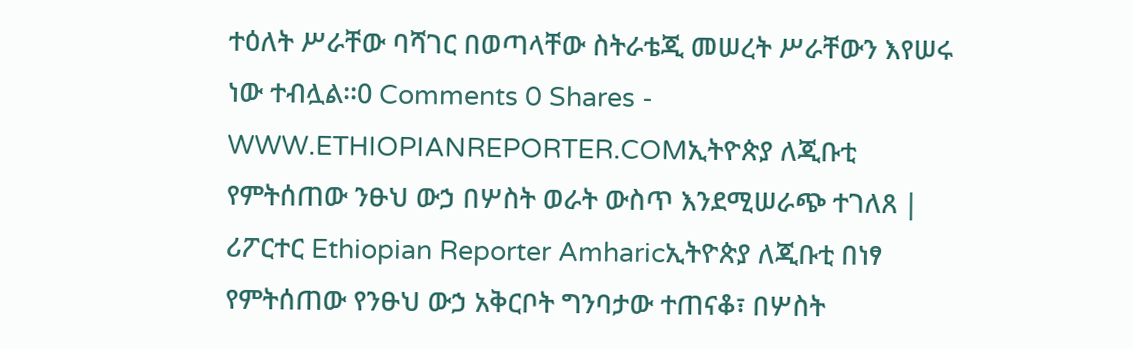ተዕለት ሥራቸው ባሻገር በወጣላቸው ስትራቴጂ መሠረት ሥራቸውን እየሠሩ ነው ተብሏል፡፡0 Comments 0 Shares -
WWW.ETHIOPIANREPORTER.COMኢትዮጵያ ለጂቡቲ የምትሰጠው ንፁህ ውኃ በሦስት ወራት ውስጥ እንደሚሠራጭ ተገለጸ | ሪፖርተር Ethiopian Reporter Amharicኢትዮጵያ ለጂቡቲ በነፃ የምትሰጠው የንፁህ ውኃ አቅርቦት ግንባታው ተጠናቆ፣ በሦስት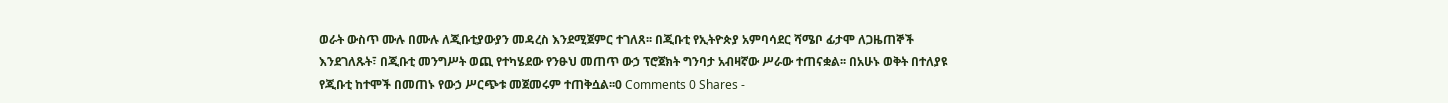ወራት ውስጥ ሙሉ በሙሉ ለጂቡቲያውያን መዳረስ እንደሚጀምር ተገለጸ፡፡ በጂቡቲ የኢትዮጵያ አምባሳደር ሻሜቦ ፊታሞ ለጋዜጠኞች እንደገለጹት፣ በጂቡቲ መንግሥት ወጪ የተካሄደው የንፁህ መጠጥ ውኃ ፕሮጀክት ግንባታ አብዛኛው ሥራው ተጠናቋል፡፡ በአሁኑ ወቅት በተለያዩ የጂቡቲ ከተሞች በመጠኑ የውኃ ሥርጭቱ መጀመሩም ተጠቅሷል፡፡0 Comments 0 Shares -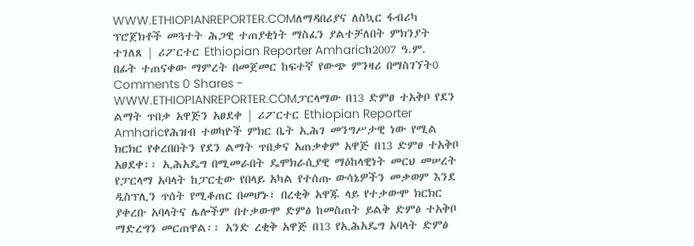WWW.ETHIOPIANREPORTER.COMለማዳበሪያና ለስኳር ፋብሪካ ፕሮጀክቶች መጓተት ሕጋዊ ተጠያቂነት ማስፈን ያልተቻለበት ምክንያት ተገለጸ | ሪፖርተር Ethiopian Reporter Amharicከ2007 ዓ.ም. በፊት ተጠናቀው ማምረት በመጀመር ከፍተኛ የውጭ ምንዛሪ በማስገኘት0 Comments 0 Shares -
WWW.ETHIOPIANREPORTER.COMፓርላማው በ13 ድምፀ ተአቅቦ የደን ልማት ጥበቃ አዋጅን አፀደቀ | ሪፖርተር Ethiopian Reporter Amharicየሕዝብ ተወካዮች ምክር ቤት ኢሕገ መንግሥታዊ ነው የሚል ክርክር የቀረበበትን የደን ልማት ጥበቃና አጠቃቀም አዋጅ በ13 ድምፀ ተአቅቦ አፀደቀ፡፡ ኢሕአዴግ በሚመራበት ዴሞክራሲያዊ ማዕከላዊነት መርህ መሠረት የፓርላማ አባላት ከፓርቲው የበላይ አካል የተሰጡ ውሳኔዎችን መቃወም እንደ ዲስፕሊን ጥሰት የሚቆጠር በመሆኑ፣ በረቂቅ አዋጁ ላይ የተቃውሞ ክርክር ያቀረቡ አባላትና ሌሎችም በተቃውሞ ድምፅ ከመስጠት ይልቅ ድምፅ ተአቅቦ ማድረግን መርጠዋል፡፡ አንድ ረቂቅ አዋጅ በ13 የኢሕአዴግ አባላት ድምፅ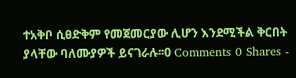ተአቅቦ ሲፀድቅም የመጀመርያው ሊሆን እንደሚችል ቅርበት ያላቸው ባለሙያዎች ይናገራሉ፡፡0 Comments 0 Shares -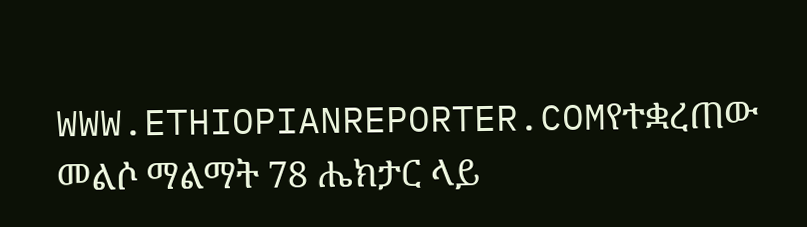WWW.ETHIOPIANREPORTER.COMየተቋረጠው መልሶ ማልማት 78 ሔክታር ላይ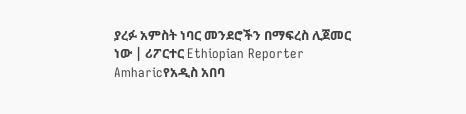ያረፉ አምስት ነባር መንደሮችን በማፍረስ ሊጀመር ነው | ሪፖርተር Ethiopian Reporter Amharicየአዲስ አበባ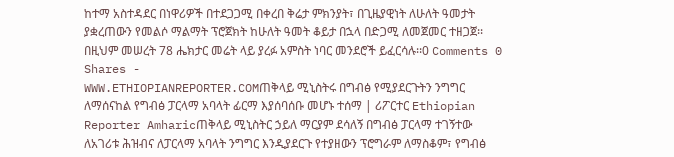ከተማ አስተዳደር በነዋሪዎች በተደጋጋሚ በቀረበ ቅሬታ ምክንያት፣ በጊዜያዊነት ለሁለት ዓመታት ያቋረጠውን የመልሶ ማልማት ፕሮጀክት ከሁለት ዓመት ቆይታ በኋላ በድጋሚ ለመጀመር ተዘጋጀ፡፡ በዚህም መሠረት 78 ሔክታር መሬት ላይ ያረፉ አምስት ነባር መንደሮች ይፈርሳሉ፡፡0 Comments 0 Shares -
WWW.ETHIOPIANREPORTER.COMጠቅላይ ሚኒስትሩ በግብፅ የሚያደርጉትን ንግግር ለማሰናከል የግብፅ ፓርላማ አባላት ፊርማ እያሰባሰቡ መሆኑ ተሰማ | ሪፖርተር Ethiopian Reporter Amharicጠቅላይ ሚኒስትር ኃይለ ማርያም ደሳለኝ በግብፅ ፓርላማ ተገኝተው ለአገሪቱ ሕዝብና ለፓርላማ አባላት ንግግር እንዲያደርጉ የተያዘውን ፕሮግራም ለማስቆም፣ የግብፅ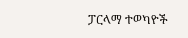ፓርላማ ተወካዮች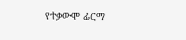የተቃውሞ ፊርማ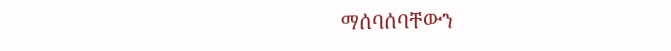ማሰባሰባቸውን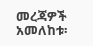መረጃዎች አመለከቱ፡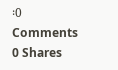፡0 Comments 0 Shares